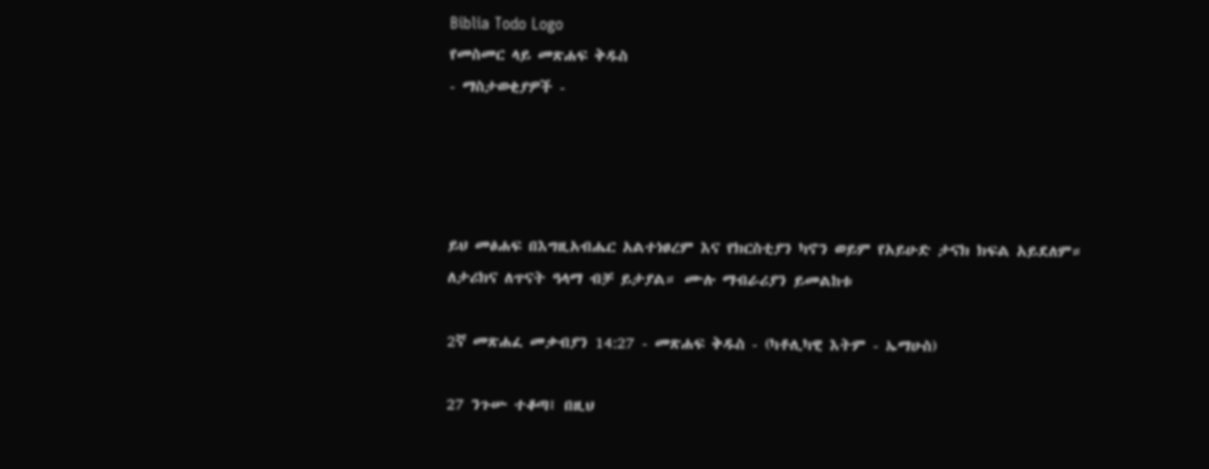Biblia Todo Logo
የመስመር ላይ መጽሐፍ ቅዱስ
- ማስታወቂያዎች -




ይህ መፅሐፍ በእግዚአብሔር አልተነፀረም እና የክርስቲያን ካኖን ወይም የአይሁድ ታናክ ክፍል አይደለም። ለታሪክና ለጥናት ዓላማ ብቻ ይታያል። ሙሉ ማብራሪያን ይመልከቱ

2ኛ መጽሐፈ መቃብያን 14:27 - መጽሐፍ ቅዱስ - (ካቶሊካዊ እትም - ኤማሁስ)

27 ንጉሡ ተቆጣ፤ በዚህ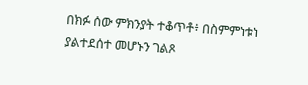በክፉ ሰው ምክንያት ተቆጥቶ፥ በስምምነቱነ ያልተደሰተ መሆኑን ገልጾ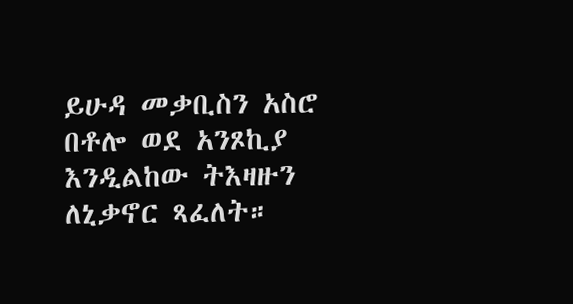ይሁዳ መቃቢስን አስሮ በቶሎ ወደ አንጾኪያ እንዲልከው ትእዛዙን ለኒቃኖር ጻፈለት።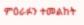ምዕራፉን ተመልከት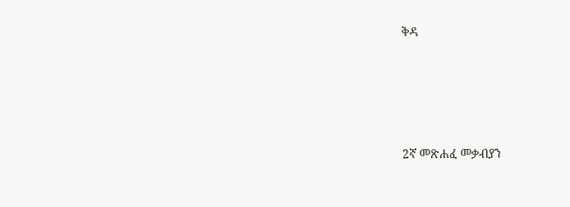ቅዳ




2ኛ መጽሐፈ መቃብያን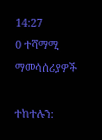14:27
0 ተሻማሚ ማመሳሰሪያዎች

ተከተሉን: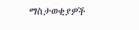ማስታወቂያዎች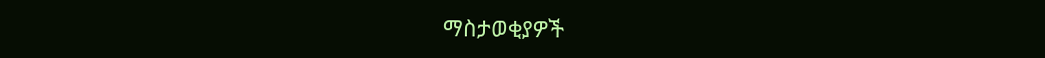ማስታወቂያዎች